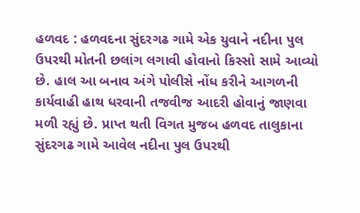હળવદ : હળવદના સુંદરગઢ ગામે એક યુવાને નદીના પુલ ઉપરથી મોતની છલાંગ લગાવી હોવાનો કિસ્સો સામે આવ્યો છે. હાલ આ બનાવ અંગે પોલીસે નોંધ કરીને આગળની કાર્યવાહી હાથ ધરવાની તજવીજ આદરી હોવાનું જાણવા મળી રહ્યું છે. પ્રાપ્ત થતી વિગત મુજબ હળવદ તાલુકાના સુંદરગઢ ગામે આવેલ નદીના પુલ ઉપરથી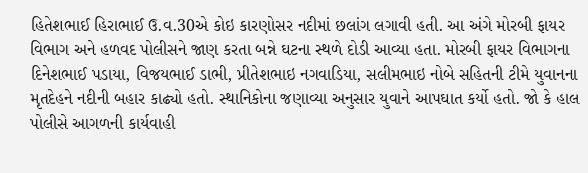હિતેશભાઈ હિરાભાઈ ઉ.વ.30એ કોઇ કારણોસર નદીમાં છલાંગ લગાવી હતી. આ અંગે મોરબી ફાયર વિભાગ અને હળવદ પોલીસને જાણ કરતા બન્ને ઘટના સ્થળે દોડી આવ્યા હતા. મોરબી ફાયર વિભાગના દિનેશભાઈ પડાયા, વિજયભાઈ ડાભી, પ્રીતેશભાઇ નગવાડિયા, સલીમભાઇ નોબે સહિતની ટીમે યુવાનના મૃતદેહને નદીની બહાર કાઢ્યો હતો. સ્થાનિકોના જણાવ્યા અનુસાર યુવાને આપઘાત કર્યો હતો. જો કે હાલ પોલીસે આગળની કાર્યવાહી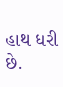હાથ ધરી છે.